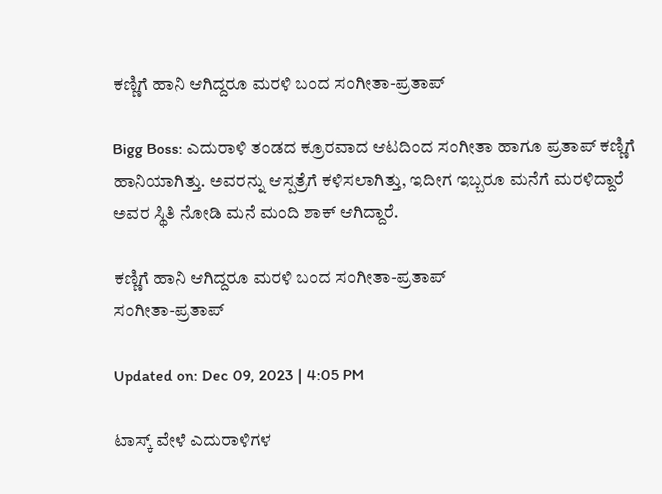ಕಣ್ಣಿಗೆ ಹಾನಿ ಆಗಿದ್ದರೂ ಮರಳಿ ಬಂದ ಸಂಗೀತಾ-ಪ್ರತಾಪ್

Bigg Boss: ಎದುರಾಳಿ ತಂಡದ ಕ್ರೂರವಾದ ಆಟದಿಂದ ಸಂಗೀತಾ ಹಾಗೂ ಪ್ರತಾಪ್ ಕಣ್ಣಿಗೆ ಹಾನಿಯಾಗಿತ್ತು. ಅವರನ್ನು ಆಸ್ಪತ್ರೆಗೆ ಕಳಿಸಲಾಗಿತ್ತು, ಇದೀಗ ಇಬ್ಬರೂ ಮನೆಗೆ ಮರಳಿದ್ದಾರೆ ಅವರ ಸ್ಥಿತಿ ನೋಡಿ ಮನೆ ಮಂದಿ ಶಾಕ್ ಆಗಿದ್ದಾರೆ.

ಕಣ್ಣಿಗೆ ಹಾನಿ ಆಗಿದ್ದರೂ ಮರಳಿ ಬಂದ ಸಂಗೀತಾ-ಪ್ರತಾಪ್
ಸಂಗೀತಾ-ಪ್ರತಾಪ್

Updated on: Dec 09, 2023 | 4:05 PM

ಟಾಸ್ಕ್ ವೇಳೆ ಎದುರಾಳಿಗಳ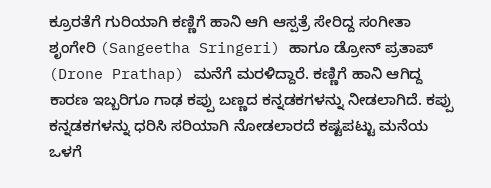ಕ್ರೂರತೆಗೆ ಗುರಿಯಾಗಿ ಕಣ್ಣಿಗೆ ಹಾನಿ ಆಗಿ ಆಸ್ಪತ್ರೆ ಸೇರಿದ್ದ ಸಂಗೀತಾ ಶೃಂಗೇರಿ (Sangeetha Sringeri) ಹಾಗೂ ಡ್ರೋನ್ ಪ್ರತಾಪ್ (Drone Prathap) ಮನೆಗೆ ಮರಳಿದ್ದಾರೆ. ಕಣ್ಣಿಗೆ ಹಾನಿ ಆಗಿದ್ದ ಕಾರಣ ಇಬ್ಬರಿಗೂ ಗಾಢ ಕಪ್ಪು ಬಣ್ಣದ ಕನ್ನಡಕಗಳನ್ನು ನೀಡಲಾಗಿದೆ. ಕಪ್ಪು ಕನ್ನಡಕಗಳನ್ನು ಧರಿಸಿ ಸರಿಯಾಗಿ ನೋಡಲಾರದೆ ಕಷ್ಟಪಟ್ಟು ಮನೆಯ ಒಳಗೆ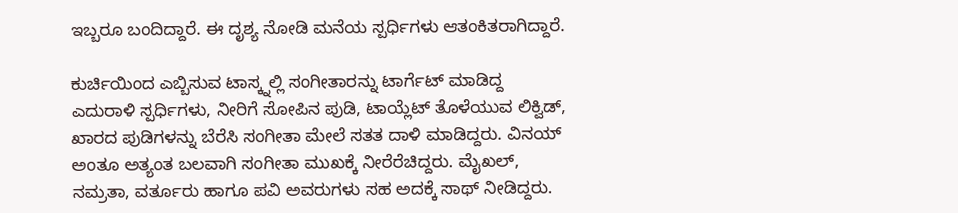ಇಬ್ಬರೂ ಬಂದಿದ್ದಾರೆ. ಈ ದೃಶ್ಯ ನೋಡಿ ಮನೆಯ ಸ್ಪರ್ಧಿಗಳು ಆತಂಕಿತರಾಗಿದ್ದಾರೆ.

ಕುರ್ಚಿಯಿಂದ ಎಬ್ಬಿಸುವ ಟಾಸ್ಕ್ನಲ್ಲಿ ಸಂಗೀತಾರನ್ನು ಟಾರ್ಗೆಟ್ ಮಾಡಿದ್ದ ಎದುರಾಳಿ ಸ್ಪರ್ಧಿಗಳು, ನೀರಿಗೆ ಸೋಪಿನ ಪುಡಿ, ಟಾಯ್ಲೆಟ್ ತೊಳೆಯುವ ಲಿಕ್ವಿಡ್, ಖಾರದ ಪುಡಿಗಳನ್ನು ಬೆರೆಸಿ ಸಂಗೀತಾ ಮೇಲೆ ಸತತ ದಾಳಿ ಮಾಡಿದ್ದರು. ವಿನಯ್ ಅಂತೂ ಅತ್ಯಂತ ಬಲವಾಗಿ ಸಂಗೀತಾ ಮುಖಕ್ಕೆ ನೀರೆರೆಚಿದ್ದರು. ಮೈಖಲ್, ನಮ್ರತಾ, ವರ್ತೂರು ಹಾಗೂ ಪವಿ ಅವರುಗಳು ಸಹ ಅದಕ್ಕೆ ಸಾಥ್ ನೀಡಿದ್ದರು.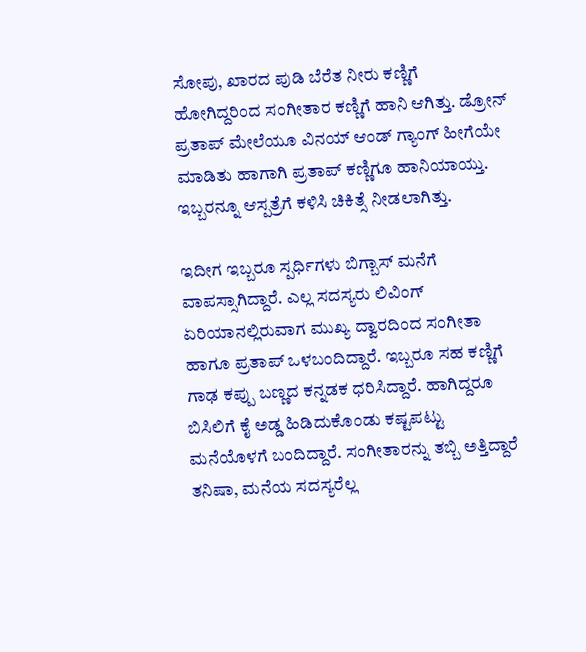ಸೋಪು, ಖಾರದ ಪುಡಿ ಬೆರೆತ ನೀರು ಕಣ್ಣಿಗೆ ಹೋಗಿದ್ದರಿಂದ ಸಂಗೀತಾರ ಕಣ್ಣಿಗೆ ಹಾನಿ ಆಗಿತ್ತು. ಡ್ರೋನ್ ಪ್ರತಾಪ್ ಮೇಲೆಯೂ ವಿನಯ್ ಆಂಡ್ ಗ್ಯಾಂಗ್ ಹೀಗೆಯೇ ಮಾಡಿತು ಹಾಗಾಗಿ ಪ್ರತಾಪ್ ಕಣ್ಣಿಗೂ ಹಾನಿಯಾಯ್ತು. ಇಬ್ಬರನ್ನೂ ಆಸ್ಪತ್ರೆಗೆ ಕಳಿಸಿ ಚಿಕಿತ್ಸೆ ನೀಡಲಾಗಿತ್ತು.

ಇದೀಗ ಇಬ್ಬರೂ ಸ್ಪರ್ಧಿಗಳು ಬಿಗ್ಬಾಸ್ ಮನೆಗೆ ವಾಪಸ್ಸಾಗಿದ್ದಾರೆ. ಎಲ್ಲ ಸದಸ್ಯರು ಲಿವಿಂಗ್ ಏರಿಯಾನಲ್ಲಿರುವಾಗ ಮುಖ್ಯ ದ್ವಾರದಿಂದ ಸಂಗೀತಾ ಹಾಗೂ ಪ್ರತಾಪ್ ಒಳಬಂದಿದ್ದಾರೆ. ಇಬ್ಬರೂ ಸಹ ಕಣ್ಣಿಗೆ ಗಾಢ ಕಪ್ಪು ಬಣ್ಣದ ಕನ್ನಡಕ ಧರಿಸಿದ್ದಾರೆ. ಹಾಗಿದ್ದರೂ ಬಿಸಿಲಿಗೆ ಕೈ ಅಡ್ಡ ಹಿಡಿದುಕೊಂಡು ಕಷ್ಟಪಟ್ಟು ಮನೆಯೊಳಗೆ ಬಂದಿದ್ದಾರೆ. ಸಂಗೀತಾರನ್ನು ತಬ್ಬಿ ಅತ್ತಿದ್ದಾರೆ ತನಿಷಾ, ಮನೆಯ ಸದಸ್ಯರೆಲ್ಲ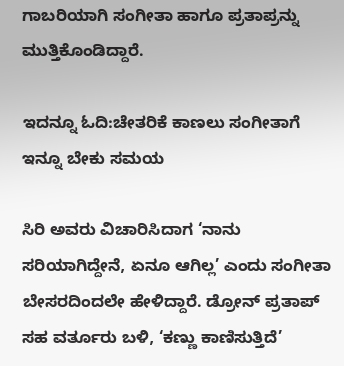ಗಾಬರಿಯಾಗಿ ಸಂಗೀತಾ ಹಾಗೂ ಪ್ರತಾಪ್ರನ್ನು ಮುತ್ತಿಕೊಂಡಿದ್ದಾರೆ.

ಇದನ್ನೂ ಓದಿ:ಚೇತರಿಕೆ ಕಾಣಲು ಸಂಗೀತಾಗೆ ಇನ್ನೂ ಬೇಕು ಸಮಯ

ಸಿರಿ ಅವರು ವಿಚಾರಿಸಿದಾಗ ‘ನಾನು ಸರಿಯಾಗಿದ್ದೇನೆ, ಏನೂ ಆಗಿಲ್ಲ’ ಎಂದು ಸಂಗೀತಾ ಬೇಸರದಿಂದಲೇ ಹೇಳಿದ್ದಾರೆ. ಡ್ರೋನ್ ಪ್ರತಾಪ್ ಸಹ ವರ್ತೂರು ಬಳಿ, ‘ಕಣ್ಣು ಕಾಣಿಸುತ್ತಿದೆ’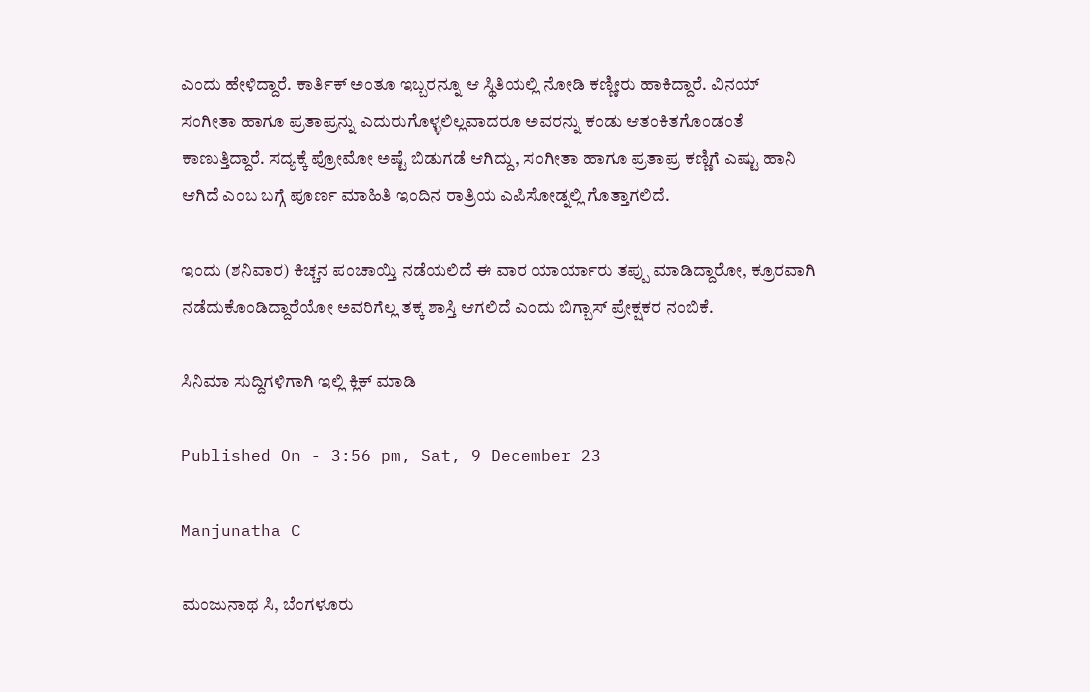ಎಂದು ಹೇಳಿದ್ದಾರೆ. ಕಾರ್ತಿಕ್ ಅಂತೂ ಇಬ್ಬರನ್ನೂ ಆ ಸ್ಥಿತಿಯಲ್ಲಿ ನೋಡಿ ಕಣ್ಣೀರು ಹಾಕಿದ್ದಾರೆ. ವಿನಯ್ ಸಂಗೀತಾ ಹಾಗೂ ಪ್ರತಾಪ್ರನ್ನು ಎದುರುಗೊಳ್ಳಲಿಲ್ಲವಾದರೂ ಅವರನ್ನು ಕಂಡು ಆತಂಕಿತಗೊಂಡಂತೆ ಕಾಣುತ್ತಿದ್ದಾರೆ. ಸದ್ಯಕ್ಕೆ ಪ್ರೋಮೋ ಅಷ್ಟೆ ಬಿಡುಗಡೆ ಆಗಿದ್ದು, ಸಂಗೀತಾ ಹಾಗೂ ಪ್ರತಾಪ್ರ ಕಣ್ಣಿಗೆ ಎಷ್ಟು ಹಾನಿ ಆಗಿದೆ ಎಂಬ ಬಗ್ಗೆ ಪೂರ್ಣ ಮಾಹಿತಿ ಇಂದಿನ ರಾತ್ರಿಯ ಎಪಿಸೋಡ್ನಲ್ಲಿ ಗೊತ್ತಾಗಲಿದೆ.

ಇಂದು (ಶನಿವಾರ) ಕಿಚ್ಚನ ಪಂಚಾಯ್ತಿ ನಡೆಯಲಿದೆ ಈ ವಾರ ಯಾರ್ಯಾರು ತಪ್ಪು ಮಾಡಿದ್ದಾರೋ, ಕ್ರೂರವಾಗಿ ನಡೆದುಕೊಂಡಿದ್ದಾರೆಯೋ ಅವರಿಗೆಲ್ಲ ತಕ್ಕ ಶಾಸ್ತಿ ಆಗಲಿದೆ ಎಂದು ಬಿಗ್ಬಾಸ್ ಪ್ರೇಕ್ಷಕರ ನಂಬಿಕೆ.

ಸಿನಿಮಾ ಸುದ್ದಿಗಳಿಗಾಗಿ ಇಲ್ಲಿ ಕ್ಲಿಕ್ ಮಾಡಿ

Published On - 3:56 pm, Sat, 9 December 23

Manjunatha C

ಮಂಜುನಾಥ ಸಿ, ಬೆಂಗಳೂರು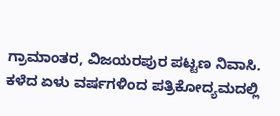ಗ್ರಾಮಾಂತರ, ವಿಜಯರಪುರ ಪಟ್ಟಣ ನಿವಾಸಿ. ಕಳೆದ ಏಳು ವರ್ಷಗಳಿಂದ ಪತ್ರಿಕೋದ್ಯಮದಲ್ಲಿ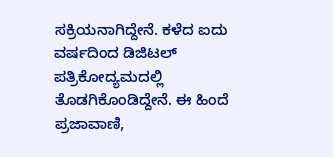ಸಕ್ರಿಯನಾಗಿದ್ದೇನೆ. ಕಳೆದ ಐದು ವರ್ಷದಿಂದ ಡಿಜಿಟಲ್ ಪತ್ರಿಕೋದ್ಯಮದಲ್ಲಿ ತೊಡಗಿಕೊಂಡಿದ್ದೇನೆ. ಈ ಹಿಂದೆ ಪ್ರಜಾವಾಣಿ,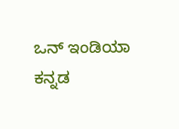ಒನ್ ಇಂಡಿಯಾ ಕನ್ನಡ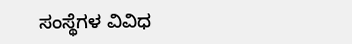ಸಂಸ್ಥೆಗಳ ವಿವಿಧ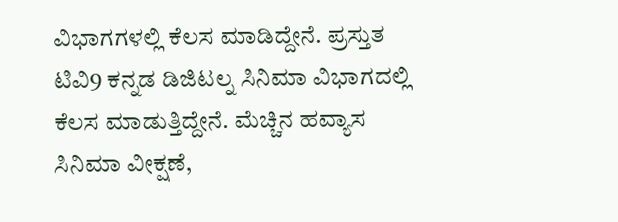ವಿಭಾಗಗಳಲ್ಲಿ ಕೆಲಸ ಮಾಡಿದ್ದೇನೆ. ಪ್ರಸ್ತುತ ಟಿವಿ9 ಕನ್ನಡ ಡಿಜಿಟಲ್ನ ಸಿನಿಮಾ ವಿಭಾಗದಲ್ಲಿ ಕೆಲಸ ಮಾಡುತ್ತಿದ್ದೇನೆ. ಮೆಚ್ಚಿನ ಹವ್ಯಾಸ ಸಿನಿಮಾ ವೀಕ್ಷಣೆ,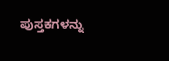ಪುಸ್ತಕಗಳನ್ನು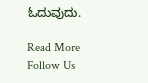ಓದುವುದು.

Read More
Follow Us